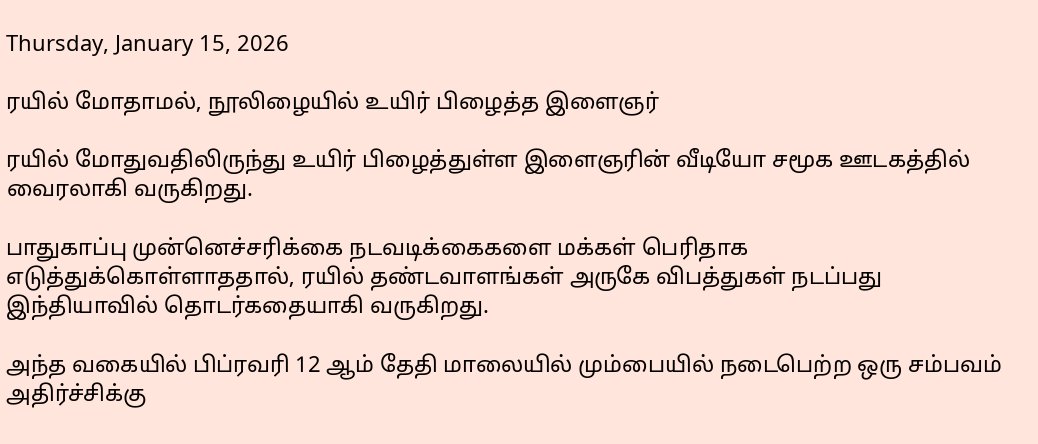Thursday, January 15, 2026

ரயில் மோதாமல், நூலிழையில் உயிர் பிழைத்த இளைஞர்

ரயில் மோதுவதிலிருந்து உயிர் பிழைத்துள்ள இளைஞரின் வீடியோ சமூக ஊடகத்தில் வைரலாகி வருகிறது.

பாதுகாப்பு முன்னெச்சரிக்கை நடவடிக்கைகளை மக்கள் பெரிதாக எடுத்துக்கொள்ளாததால், ரயில் தண்டவாளங்கள் அருகே விபத்துகள் நடப்பது இந்தியாவில் தொடர்கதையாகி வருகிறது.

அந்த வகையில் பிப்ரவரி 12 ஆம் தேதி மாலையில் மும்பையில் நடைபெற்ற ஒரு சம்பவம் அதிர்ச்சிக்கு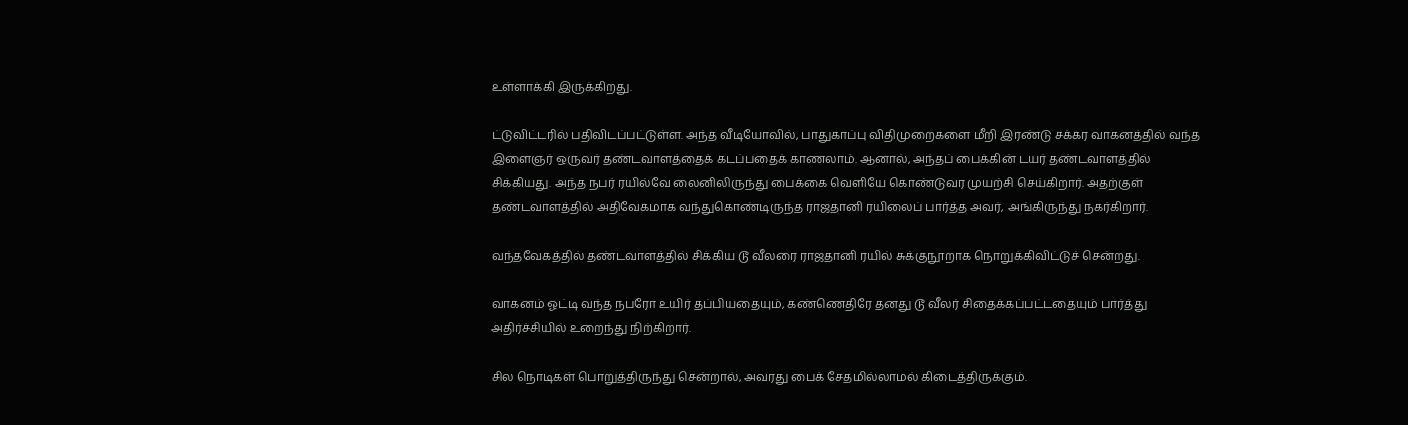உள்ளாக்கி இருக்கிறது.

ட்டுவிட்டரில் பதிவிடப்பட்டுள்ள. அந்த வீடியோவில், பாதுகாப்பு விதிமுறைகளை மீறி இரண்டு சக்கர வாகனத்தில் வந்த இளைஞர் ஒருவர் தண்டவாளத்தைக் கடப்பதைக் காணலாம். ஆனால், அந்தப் பைக்கின் டயர் தண்டவாளத்தில் சிக்கியது. அந்த நபர் ரயில்வே லைனிலிருந்து பைக்கை வெளியே கொண்டுவர முயற்சி செய்கிறார். அதற்குள் தண்டவாளத்தில் அதிவேகமாக வந்துகொண்டிருந்த ராஜதானி ரயிலைப் பார்த்த அவர், அங்கிருந்து நகர்கிறார்.

வந்தவேகத்தில் தண்டவாளத்தில் சிக்கிய டூ வீலரை ராஜதானி ரயில் சுக்குநூறாக நொறுக்கிவிட்டுச் சென்றது.

வாகனம் ஓட்டி வந்த நபரோ உயிர் தப்பியதையும், கண்ணெதிரே தனது டூ வீலர் சிதைக்கப்பட்டதையும் பார்த்து அதிர்ச்சியில் உறைந்து நிற்கிறார்.

சில நொடிகள் பொறுத்திருந்து சென்றால், அவரது பைக் சேதமில்லாமல் கிடைத்திருக்கும்.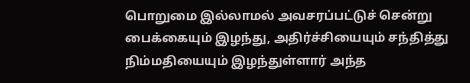பொறுமை இல்லாமல் அவசரப்பட்டுச் சென்று பைக்கையும் இழந்து, அதிர்ச்சியையும் சந்தித்து நிம்மதியையும் இழந்துள்ளார் அந்த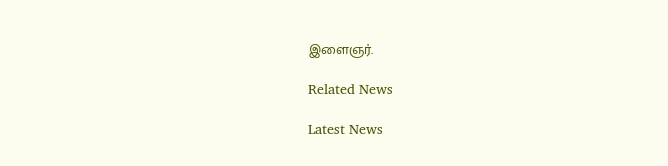இளைஞர்.

Related News

Latest News